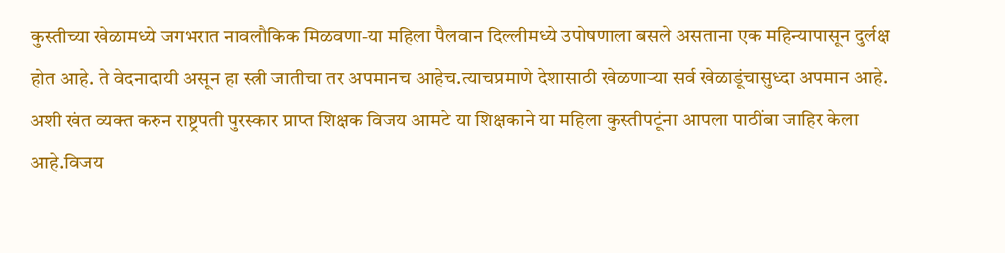कुस्तीच्या खेळामध्ये जगभरात नावलौकिक मिळवणा-या महिला पैलवान दिल्लीमध्ये उपोषणाला बसले असताना एक महिन्यापासून दुर्लक्ष होत आहे. ते वेदनादायी असून हा स्त्री जातीचा तर अपमानच आहेच.त्याचप्रमाणे देशासाठी खेळणाऱ्या सर्व खेळाडूंचासुध्दा अपमान आहे. अशी खंत व्यक्त करुन राष्ट्रपती पुरस्कार प्राप्त शिक्षक विजय आमटे या शिक्षकाने या महिला कुस्तीपटूंना आपला पाठींबा जाहिर केला आहे.विजय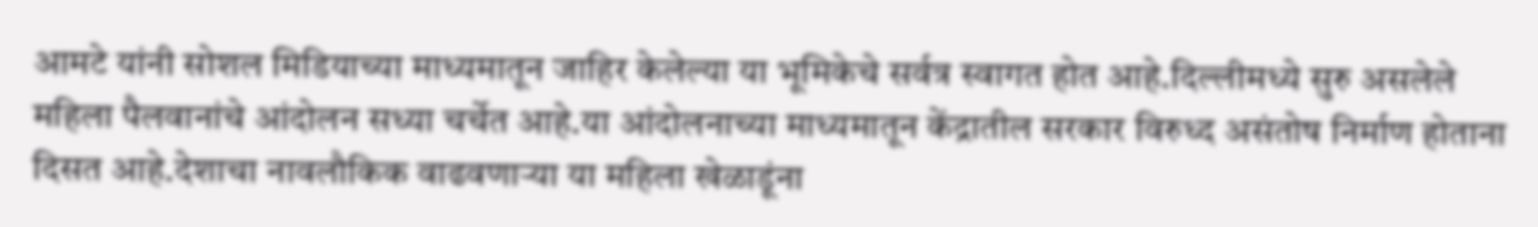आमटे यांनी सोशल मिडियाच्या माध्यमातून जाहिर केलेल्या या भूमिकेचे सर्वत्र स्वागत होत आहे.दिल्लीमध्ये सुरु असलेले महिला पैलवानांचे आंदोलन सध्या चर्चेत आहे.या आंदोलनाच्या माध्यमातून केंद्रातील सरकार विरुध्द असंतोष निर्माण होताना दिसत आहे.देशाचा नावलौकिक वाढवणाऱ्या या महिला खेळाडूंना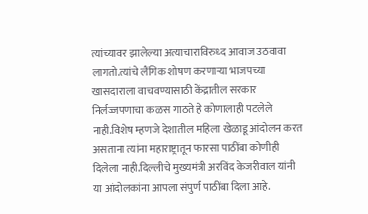त्यांच्यावर झालेल्या अत्याचाराविरुध्द आवाज उठवावा लागतो.त्यांचे लैंगिक शोषण करणाऱ्या भाजपच्या खासदाराला वाचवण्यासाठी केंद्रातील सरकार निर्लज्जपणाचा कळस गाठते हे कोणालाही पटलेले नाही.विशेष म्हणजे देशातील महिला खेळाडू आंदोलन करत असताना त्यांना महाराष्ट्रातून फारसा पाठींबा कोणीही दिलेला नाही.दिल्लीचे मुख्यमंत्री अरविंद केजरीवाल यांनी या आंदोलकांना आपला संपुर्ण पाठींबा दिला आहे.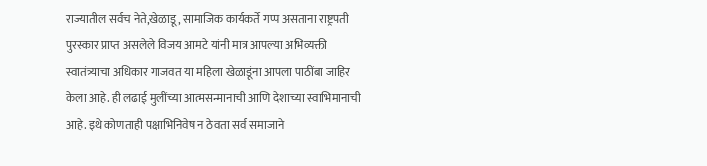राज्यातील सर्वच नेते,खेळाडू, सामाजिक कार्यकर्ते गप्प असताना राष्ट्रपती पुरस्कार प्राप्त असलेले विजय आमटे यांनी मात्र आपल्या अभिव्यक्ती स्वातंत्र्याचा अधिकार गाजवत या महिला खेळाडूंना आपला पाठींबा जाहिर केला आहे. ही लढाई मुलींच्या आत्मसन्मानाची आणि देशाच्या स्वाभिमानाची आहे. इथे कोणताही पक्षाभिनिवेष न ठेवता सर्व समाजाने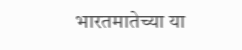भारतमातेच्या या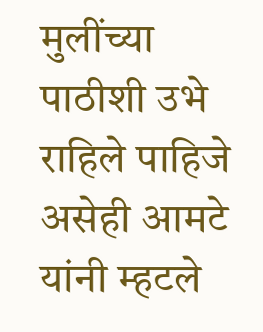मुलींच्या पाठीशी उभे राहिले पाहिजे असेही आमटे यांनी म्हटले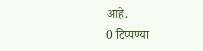आहे.
0 टिप्पण्या